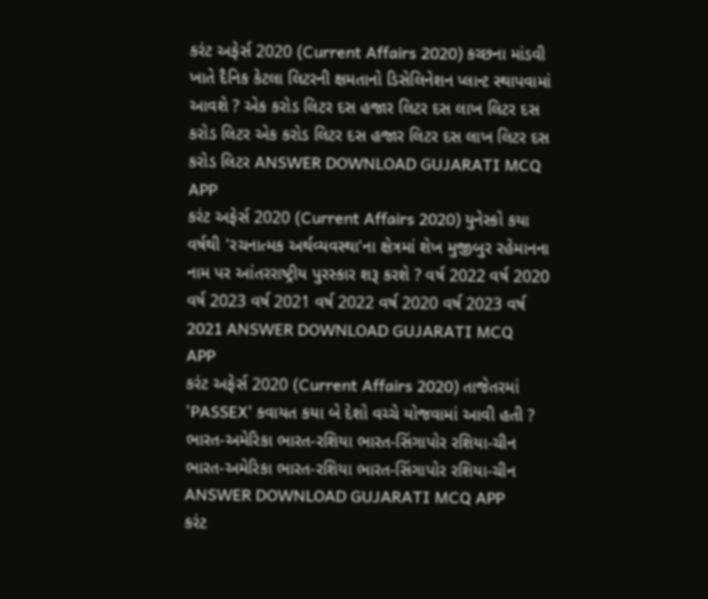કરંટ અફેર્સ 2020 (Current Affairs 2020) કચ્છના માંડવી ખાતે દૈનિક કેટલા લિટરની ક્ષમતાનો ડિસેલિનેશન પ્લાન્ટ સ્થાપવામાં આવશે ? એક કરોડ લિટર દસ હજાર લિટર દસ લાખ લિટર દસ કરોડ લિટર એક કરોડ લિટર દસ હજાર લિટર દસ લાખ લિટર દસ કરોડ લિટર ANSWER DOWNLOAD GUJARATI MCQ APP
કરંટ અફેર્સ 2020 (Current Affairs 2020) યુનેસ્કો કયા વર્ષથી 'રચનાત્મક અર્થવ્યવસ્થા'ના ક્ષેત્રમાં શેખ મુજીબુર રહેમાનના નામ પર આંતરરાષ્ટ્રીય પુરસ્કાર શરૂ કરશે ? વર્ષ 2022 વર્ષ 2020 વર્ષ 2023 વર્ષ 2021 વર્ષ 2022 વર્ષ 2020 વર્ષ 2023 વર્ષ 2021 ANSWER DOWNLOAD GUJARATI MCQ APP
કરંટ અફેર્સ 2020 (Current Affairs 2020) તાજેતરમાં 'PASSEX' કવાયત કયા બે દેશો વચ્ચે યોજવામાં આવી હતી ? ભારત-અમેરિકા ભારત-રશિયા ભારત-સિંગાપોર રશિયા-ચીન ભારત-અમેરિકા ભારત-રશિયા ભારત-સિંગાપોર રશિયા-ચીન ANSWER DOWNLOAD GUJARATI MCQ APP
કરંટ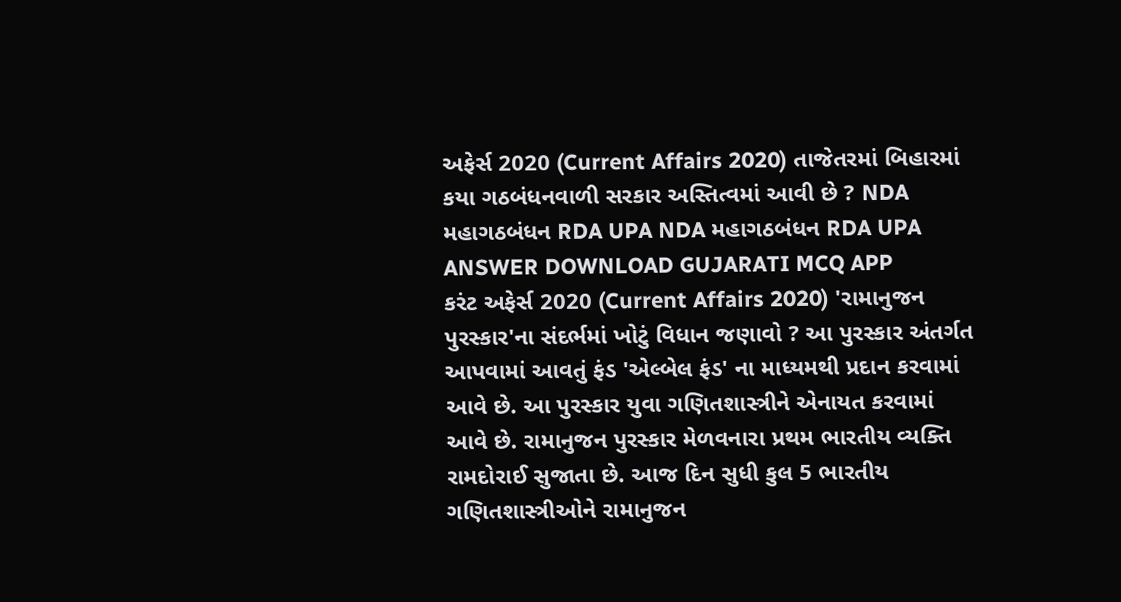અફેર્સ 2020 (Current Affairs 2020) તાજેતરમાં બિહારમાં કયા ગઠબંધનવાળી સરકાર અસ્તિત્વમાં આવી છે ? NDA મહાગઠબંધન RDA UPA NDA મહાગઠબંધન RDA UPA ANSWER DOWNLOAD GUJARATI MCQ APP
કરંટ અફેર્સ 2020 (Current Affairs 2020) 'રામાનુજન પુરસ્કાર'ના સંદર્ભમાં ખોટું વિધાન જણાવો ? આ પુરસ્કાર અંતર્ગત આપવામાં આવતું ફંડ 'એલ્બેલ ફંડ' ના માધ્યમથી પ્રદાન કરવામાં આવે છે. આ પુરસ્કાર યુવા ગણિતશાસ્ત્રીને એનાયત કરવામાં આવે છે. રામાનુજન પુરસ્કાર મેળવનારા પ્રથમ ભારતીય વ્યક્તિ રામદોરાઈ સુજાતા છે. આજ દિન સુધી કુલ 5 ભારતીય ગણિતશાસ્ત્રીઓને રામાનુજન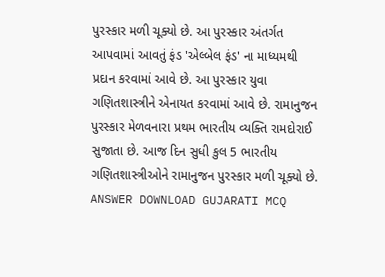પુરસ્કાર મળી ચૂક્યો છે. આ પુરસ્કાર અંતર્ગત આપવામાં આવતું ફંડ 'એલ્બેલ ફંડ' ના માધ્યમથી પ્રદાન કરવામાં આવે છે. આ પુરસ્કાર યુવા ગણિતશાસ્ત્રીને એનાયત કરવામાં આવે છે. રામાનુજન પુરસ્કાર મેળવનારા પ્રથમ ભારતીય વ્યક્તિ રામદોરાઈ સુજાતા છે. આજ દિન સુધી કુલ 5 ભારતીય ગણિતશાસ્ત્રીઓને રામાનુજન પુરસ્કાર મળી ચૂક્યો છે. ANSWER DOWNLOAD GUJARATI MCQ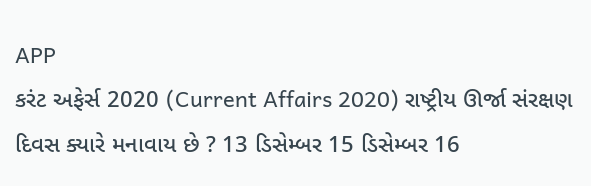APP
કરંટ અફેર્સ 2020 (Current Affairs 2020) રાષ્ટ્રીય ઊર્જા સંરક્ષણ દિવસ ક્યારે મનાવાય છે ? 13 ડિસેમ્બર 15 ડિસેમ્બર 16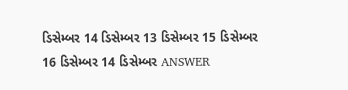ડિસેમ્બર 14 ડિસેમ્બર 13 ડિસેમ્બર 15 ડિસેમ્બર 16 ડિસેમ્બર 14 ડિસેમ્બર ANSWER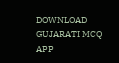DOWNLOAD GUJARATI MCQ APP